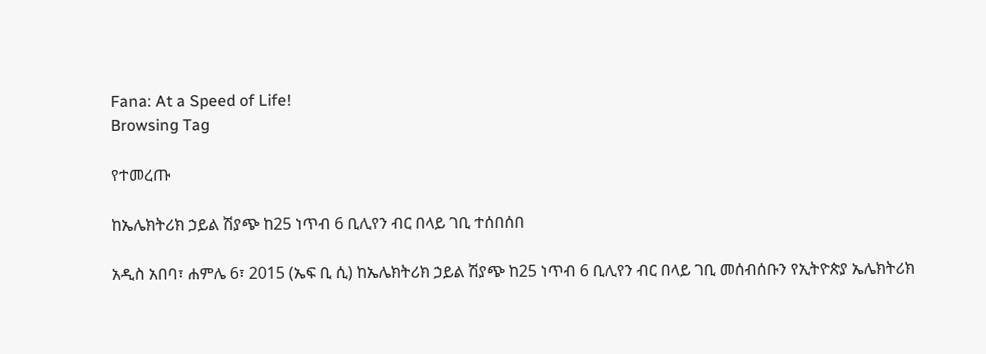Fana: At a Speed of Life!
Browsing Tag

የተመረጡ

ከኤሌክትሪክ ኃይል ሽያጭ ከ25 ነጥብ 6 ቢሊየን ብር በላይ ገቢ ተሰበሰበ

አዲስ አበባ፣ ሐምሌ 6፣ 2015 (ኤፍ ቢ ሲ) ከኤሌክትሪክ ኃይል ሽያጭ ከ25 ነጥብ 6 ቢሊየን ብር በላይ ገቢ መሰብሰቡን የኢትዮጵያ ኤሌክትሪክ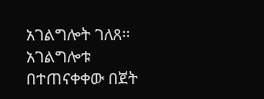አገልግሎት ገለጸ፡፡ አገልግሎቱ በተጠናቀቀው በጀት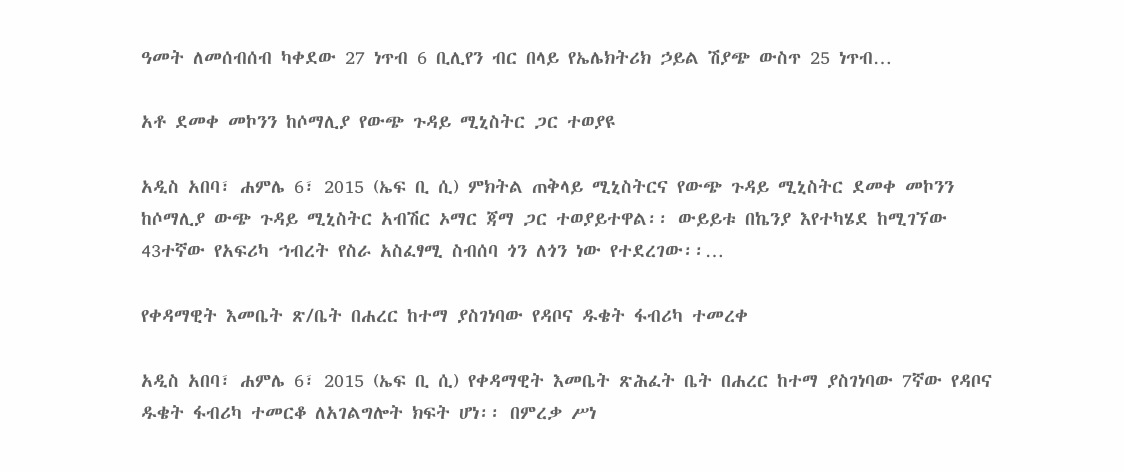ዓመት ለመሰብሰብ ካቀደው 27 ነጥብ 6 ቢሊየን ብር በላይ የኤሌክትሪክ ኃይል ሽያጭ ውስጥ 25 ነጥብ…

አቶ ደመቀ መኮንን ከሶማሊያ የውጭ ጉዳይ ሚኒስትር ጋር ተወያዩ

አዲስ አበባ፣ ሐምሌ 6፣ 2015 (ኤፍ ቢ ሲ) ምክትል ጠቅላይ ሚኒስትርና የውጭ ጉዳይ ሚኒስትር ደመቀ መኮንን ከሶማሊያ ውጭ ጉዳይ ሚኒስትር አብሽር ኦማር ጃማ ጋር ተወያይተዋል፡፡ ውይይቱ በኬንያ እየተካሄደ ከሚገኘው 43ተኛው የአፍሪካ ኀብረት የስራ አስፈፃሚ ስብሰባ ጎን ለጎን ነው የተደረገው፡፡…

የቀዳማዊት እመቤት ጽ/ቤት በሐረር ከተማ ያስገነባው የዳቦና ዱቄት ፋብሪካ ተመረቀ

አዲስ አበባ፣ ሐምሌ 6፣ 2015 (ኤፍ ቢ ሲ) የቀዳማዊት እመቤት ጽሕፈት ቤት በሐረር ከተማ ያስገነባው 7ኛው የዳቦና ዱቄት ፋብሪካ ተመርቆ ለአገልግሎት ክፍት ሆነ፡፡ በምረቃ ሥነ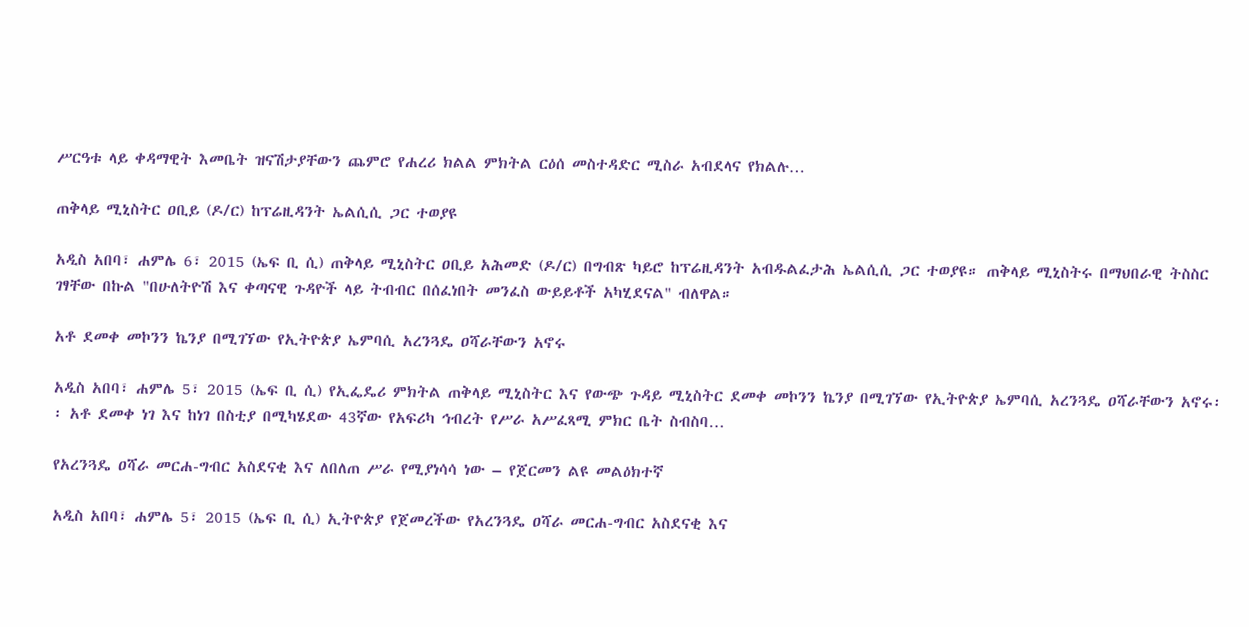ሥርዓቱ ላይ ቀዳማዊት እመቤት ዝናሽታያቸውን ጨምሮ የሐረሪ ክልል ምክትል ርዕሰ መስተዳድር ሚስራ አብደላና የክልሉ…

ጠቅላይ ሚኒስትር ዐቢይ (ዶ/ር) ከፕሬዚዳንት ኤልሲሲ ጋር ተወያዩ

አዲስ አበባ፣ ሐምሌ 6፣ 2015 (ኤፍ ቢ ሲ) ጠቅላይ ሚኒስትር ዐቢይ አሕመድ (ዶ/ር) በግብጽ ካይሮ ከፕሬዚዳንት አብዱልፈታሕ ኤልሲሲ ጋር ተወያዩ። ጠቅላይ ሚኒስትሩ በማህበራዊ ትስስር ገፃቸው በኩል "በሁለትዮሽ እና ቀጣናዊ ጉዳዮች ላይ ትብብር በሰፈነበት መንፈስ ውይይቶች አካሂደናል" ብለዋል።

አቶ ደመቀ መኮንን ኬንያ በሚገኘው የኢትዮጵያ ኤምባሲ አረንጓዴ ዐሻራቸውን አኖሩ

አዲስ አበባ፣ ሐምሌ 5፣ 2015 (ኤፍ ቢ ሲ) የኢፌዴሪ ምክትል ጠቅላይ ሚኒስትር እና የውጭ ጉዳይ ሚኒስትር ደመቀ መኮንን ኬንያ በሚገኘው የኢትዮጵያ ኤምባሲ አረንጓዴ ዐሻራቸውን አኖሩ፡፡ አቶ ደመቀ ነገ እና ከነገ በስቲያ በሚካሄደው 43ኛው የአፍሪካ ኅብረት የሥራ አሥፈጻሚ ምክር ቤት ስብስባ…

የአረንጓዴ ዐሻራ መርሐ-ግብር አስደናቂ እና ለበለጠ ሥራ የሚያነሳሳ ነው – የጀርመን ልዩ መልዕክተኛ

አዲስ አበባ፣ ሐምሌ 5፣ 2015 (ኤፍ ቢ ሲ) ኢትዮጵያ የጀመረችው የአረንጓዴ ዐሻራ መርሐ-ግብር አስደናቂ እና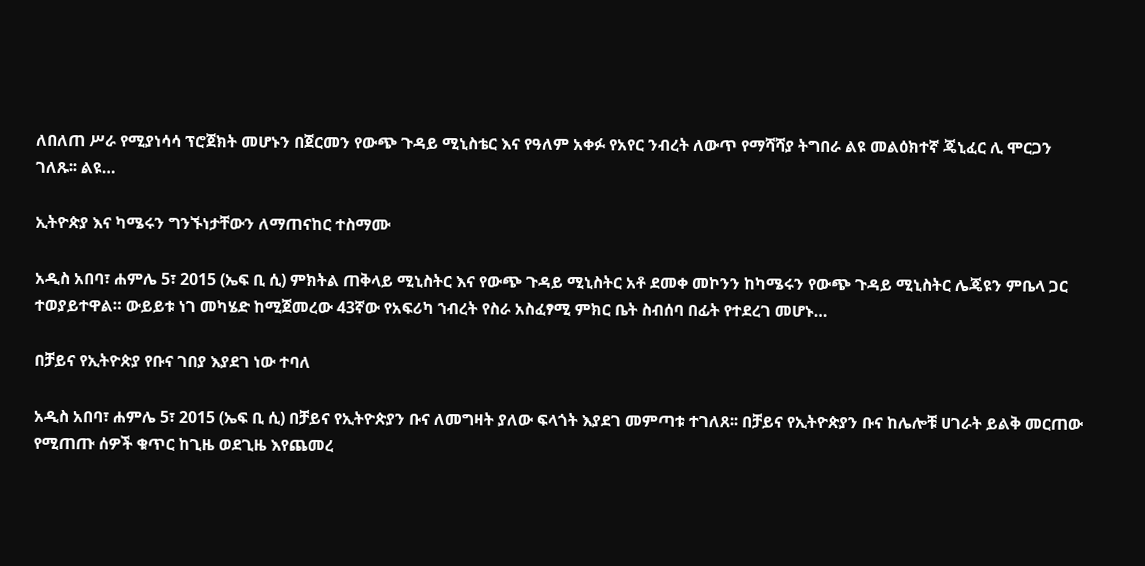ለበለጠ ሥራ የሚያነሳሳ ፕሮጀክት መሆኑን በጀርመን የውጭ ጉዳይ ሚኒስቴር እና የዓለም አቀፉ የአየር ንብረት ለውጥ የማሻሻያ ትግበራ ልዩ መልዕክተኛ ጄኒፈር ሊ ሞርጋን ገለጹ፡፡ ልዩ…

ኢትዮጵያ እና ካሜሩን ግንኙነታቸውን ለማጠናከር ተስማሙ

አዲስ አበባ፣ ሐምሌ 5፣ 2015 (ኤፍ ቢ ሲ) ምክትል ጠቅላይ ሚኒስትር እና የውጭ ጉዳይ ሚኒስትር አቶ ደመቀ መኮንን ከካሜሩን የውጭ ጉዳይ ሚኒስትር ሌጄዩን ምቤላ ጋር ተወያይተዋል። ውይይቱ ነገ መካሄድ ከሚጀመረው 43ኛው የአፍሪካ ኀብረት የስራ አስፈፃሚ ምክር ቤት ስብሰባ በፊት የተደረገ መሆኑ…

በቻይና የኢትዮጵያ የቡና ገበያ እያደገ ነው ተባለ

አዲስ አበባ፣ ሐምሌ 5፣ 2015 (ኤፍ ቢ ሲ) በቻይና የኢትዮጵያን ቡና ለመግዛት ያለው ፍላጎት እያደገ መምጣቱ ተገለጸ፡፡ በቻይና የኢትዮጵያን ቡና ከሌሎቹ ሀገራት ይልቅ መርጠው የሚጠጡ ሰዎች ቁጥር ከጊዜ ወደጊዜ እየጨመረ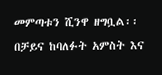መምጣቱን ሺንዋ ዘግቧል፡፡ በቻይና ከባለፉት አምስት እና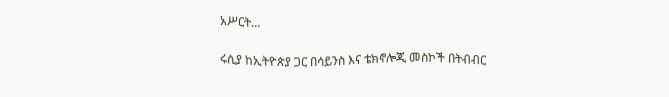አሥርት…

ሩሲያ ከኢትዮጵያ ጋር በሳይንስ እና ቴክኖሎጂ መስኮች በትብብር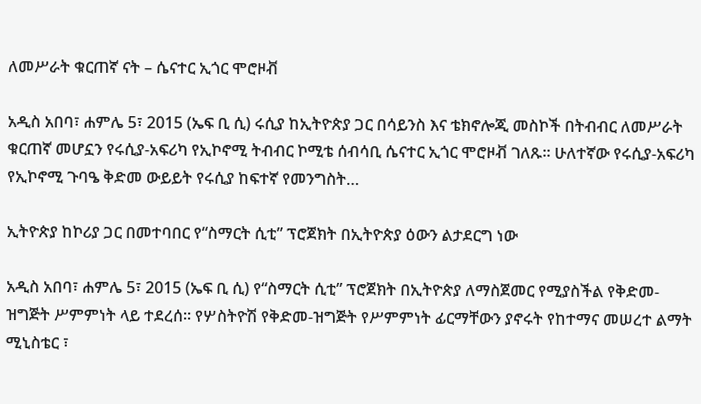ለመሥራት ቁርጠኛ ናት – ሴናተር ኢጎር ሞሮዞቭ

አዲስ አበባ፣ ሐምሌ 5፣ 2015 (ኤፍ ቢ ሲ) ሩሲያ ከኢትዮጵያ ጋር በሳይንስ እና ቴክኖሎጂ መስኮች በትብብር ለመሥራት ቁርጠኛ መሆኗን የሩሲያ-አፍሪካ የኢኮኖሚ ትብብር ኮሚቴ ሰብሳቢ ሴናተር ኢጎር ሞሮዞቭ ገለጹ፡፡ ሁለተኛው የሩሲያ-አፍሪካ የኢኮኖሚ ጉባዔ ቅድመ ውይይት የሩሲያ ከፍተኛ የመንግስት…

ኢትዮጵያ ከኮሪያ ጋር በመተባበር የ“ስማርት ሲቲ” ፕሮጀክት በኢትዮጵያ ዕውን ልታደርግ ነው

አዲስ አበባ፣ ሐምሌ 5፣ 2015 (ኤፍ ቢ ሲ) የ“ስማርት ሲቲ” ፕሮጀክት በኢትዮጵያ ለማስጀመር የሚያስችል የቅድመ-ዝግጅት ሥምምነት ላይ ተደረሰ፡፡ የሦስትዮሽ የቅድመ-ዝግጅት የሥምምነት ፊርማቸውን ያኖሩት የከተማና መሠረተ ልማት ሚኒስቴር ፣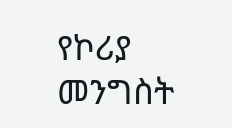የኮሪያ መንግስት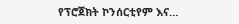የፕሮጀክት ኮንሰርቲየም እና…